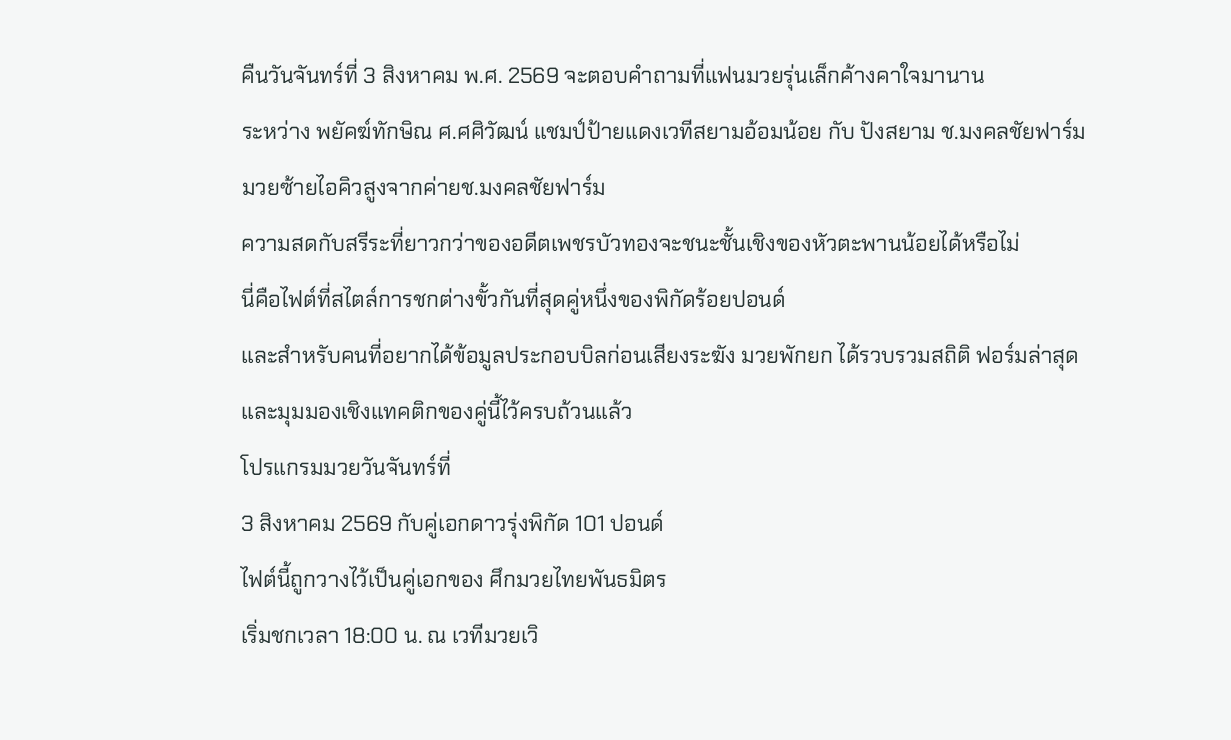คืนวันจันทร์ที่ 3 สิงหาคม พ.ศ. 2569 จะตอบคำถามที่แฟนมวยรุ่นเล็กค้างคาใจมานาน
ระหว่าง พยัคฆ์ทักษิณ ศ.ศศิวัฒน์ แชมป์ป้ายแดงเวทีสยามอ้อมน้อย กับ ปังสยาม ช.มงคลชัยฟาร์ม
มวยซ้ายไอคิวสูงจากค่ายช.มงคลชัยฟาร์ม
ความสดกับสรีระที่ยาวกว่าของอดีตเพชรบัวทองจะชนะชั้นเชิงของหัวตะพานน้อยได้หรือไม่
นี่คือไฟต์ที่สไตล์การชกต่างขั้วกันที่สุดคู่หนึ่งของพิกัดร้อยปอนด์
และสำหรับคนที่อยากได้ข้อมูลประกอบบิลก่อนเสียงระฆัง มวยพักยก ได้รวบรวมสถิติ ฟอร์มล่าสุด
และมุมมองเชิงแทคติกของคู่นี้ไว้ครบถ้วนแล้ว
โปรแกรมมวยวันจันทร์ที่
3 สิงหาคม 2569 กับคู่เอกดาวรุ่งพิกัด 101 ปอนด์
ไฟต์นี้ถูกวางไว้เป็นคู่เอกของ ศึกมวยไทยพันธมิตร
เริ่มชกเวลา 18:00 น. ณ เวทีมวยเวิ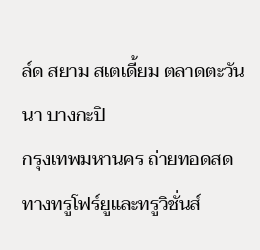ล์ด สยาม สเตเดี้ยม ตลาดตะวันนา บางกะปิ
กรุงเทพมหานคร ถ่ายทอดสดทางทรูโฟร์ยูและทรูวิชั่นส์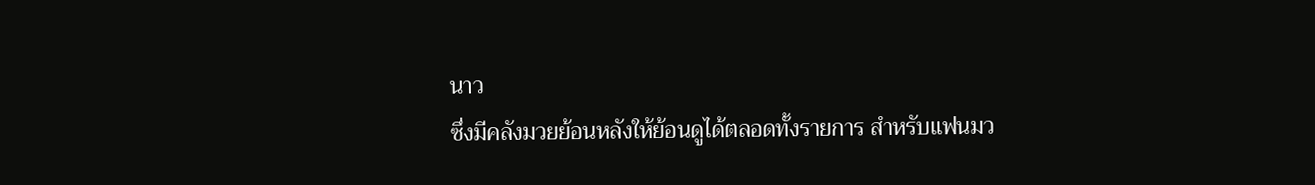นาว
ซึ่งมีคลังมวยย้อนหลังให้ย้อนดูได้ตลอดทั้งรายการ สำหรับแฟนมว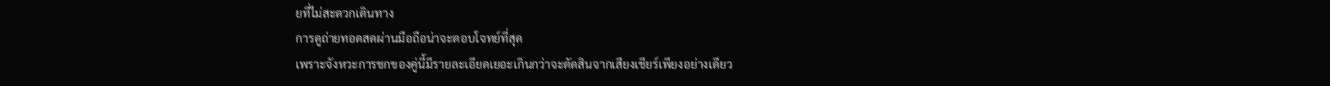ยที่ไม่สะดวกเดินทาง
การดูถ่ายทอดสดผ่านมือถือน่าจะตอบโจทย์ที่สุด
เพราะจังหวะการชกของคู่นี้มีรายละเอียดเยอะเกินกว่าจะตัดสินจากเสียงเชียร์เพียงอย่างเดียว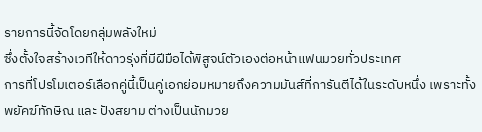รายการนี้จัดโดยกลุ่มพลังใหม่
ซึ่งตั้งใจสร้างเวทีให้ดาวรุ่งที่มีฝีมือได้พิสูจน์ตัวเองต่อหน้าแฟนมวยทั่วประเทศ
การที่โปรโมเตอร์เลือกคู่นี้เป็นคู่เอกย่อมหมายถึงความมันส์ที่การันตีได้ในระดับหนึ่ง เพราะทั้ง
พยัคฆ์ทักษิณ และ ปังสยาม ต่างเป็นนักมวย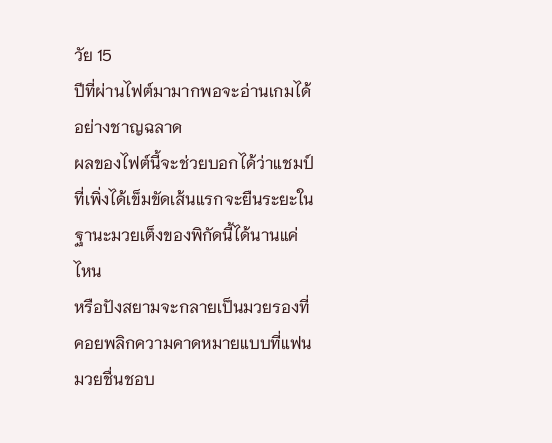วัย 15
ปีที่ผ่านไฟต์มามากพอจะอ่านเกมได้อย่างชาญฉลาด
ผลของไฟต์นี้จะช่วยบอกได้ว่าแชมป์ที่เพิ่งได้เข็มขัดเส้นแรกจะยืนระยะในฐานะมวยเต็งของพิกัดนี้ได้นานแค่ไหน
หรือปังสยามจะกลายเป็นมวยรองที่คอยพลิกความคาดหมายแบบที่แฟนมวยชื่นชอบ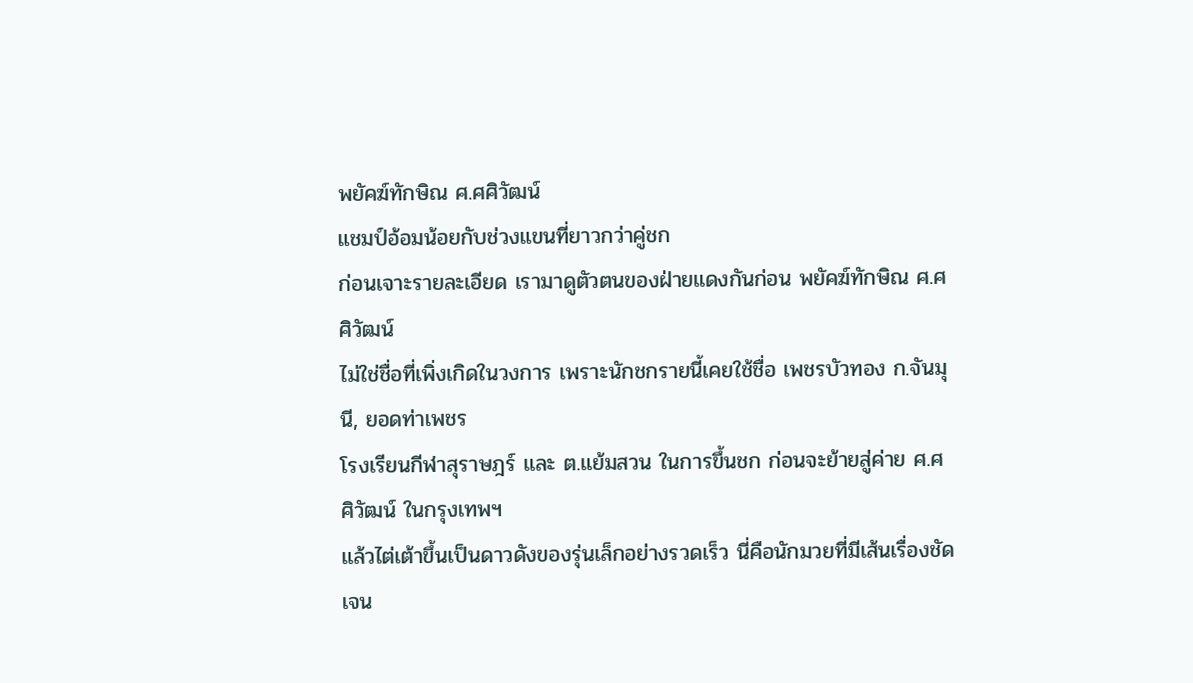พยัคฆ์ทักษิณ ศ.ศศิวัฒน์
แชมป์อ้อมน้อยกับช่วงแขนที่ยาวกว่าคู่ชก
ก่อนเจาะรายละเอียด เรามาดูตัวตนของฝ่ายแดงกันก่อน พยัคฆ์ทักษิณ ศ.ศศิวัฒน์
ไม่ใช่ชื่อที่เพิ่งเกิดในวงการ เพราะนักชกรายนี้เคยใช้ชื่อ เพชรบัวทอง ก.จันมุนี, ยอดท่าเพชร
โรงเรียนกีฬาสุราษฎร์ และ ต.แย้มสวน ในการขึ้นชก ก่อนจะย้ายสู่ค่าย ศ.ศศิวัฒน์ ในกรุงเทพฯ
แล้วไต่เต้าขึ้นเป็นดาวดังของรุ่นเล็กอย่างรวดเร็ว นี่คือนักมวยที่มีเส้นเรื่องชัดเจน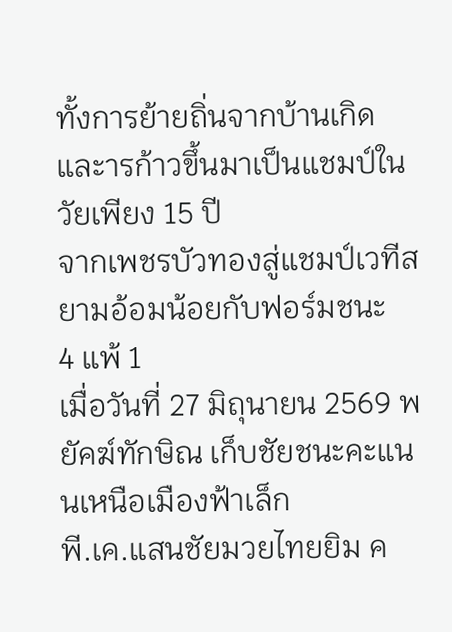ทั้งการย้ายถิ่นจากบ้านเกิดและารก้าวขึ้นมาเป็นแชมป์ในวัยเพียง 15 ปี
จากเพชรบัวทองสู่แชมป์เวทีสยามอ้อมน้อยกับฟอร์มชนะ
4 แพ้ 1
เมื่อวันที่ 27 มิถุนายน 2569 พยัคฆ์ทักษิณ เก็บชัยชนะคะแนนเหนือเมืองฟ้าเล็ก
พี.เค.แสนชัยมวยไทยยิม ค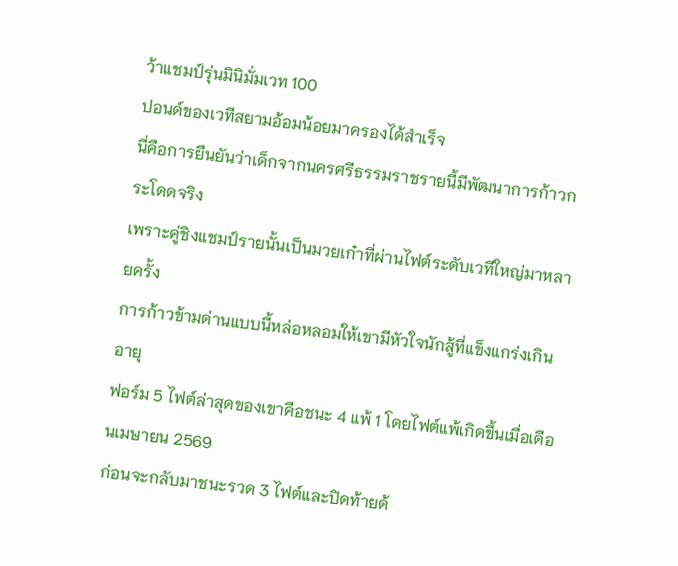ว้าแชมป์รุ่นมินิมั่มเวท 100
ปอนด์ของเวทีสยามอ้อมน้อยมาครองได้สำเร็จ
นี่คือการยืนยันว่าเด็กจากนครศรีธรรมราชรายนี้มีพัฒนาการก้าวกระโดดจริง
เพราะคู่ชิงแชมป์รายนั้นเป็นมวยเก๋าที่ผ่านไฟต์ระดับเวทีใหญ่มาหลายครั้ง
การก้าวข้ามด่านแบบนี้หล่อหลอมให้เขามีหัวใจนักสู้ที่แข็งแกร่งเกินอายุ
ฟอร์ม 5 ไฟต์ล่าสุดของเขาคือชนะ 4 แพ้ 1 โดยไฟต์แพ้เกิดขึ้นเมื่อเดือนเมษายน 2569
ก่อนจะกลับมาชนะรวด 3 ไฟต์และปิดท้ายด้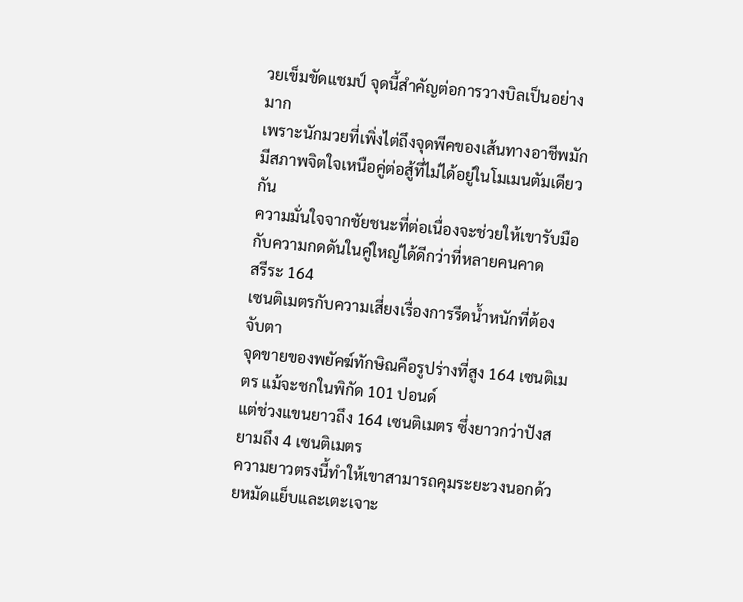วยเข็มขัดแชมป์ จุดนี้สำคัญต่อการวางบิลเป็นอย่างมาก
เพราะนักมวยที่เพิ่งไต่ถึงจุดพีคของเส้นทางอาชีพมักมีสภาพจิตใจเหนือคู่ต่อสู้ที่ไม่ได้อยู่ในโมเมนตัมเดียวกัน
ความมั่นใจจากชัยชนะที่ต่อเนื่องจะช่วยให้เขารับมือกับความกดดันในคู่ใหญ่ได้ดีกว่าที่หลายคนคาด
สรีระ 164
เซนติเมตรกับความเสี่ยงเรื่องการรีดน้ำหนักที่ต้องจับตา
จุดขายของพยัคฆ์ทักษิณคือรูปร่างที่สูง 164 เซนติเมตร แม้จะชกในพิกัด 101 ปอนด์
แต่ช่วงแขนยาวถึง 164 เซนติเมตร ซึ่งยาวกว่าปังสยามถึง 4 เซนติเมตร
ความยาวตรงนี้ทำให้เขาสามารถคุมระยะวงนอกด้วยหมัดแย็บและเตะเจาะ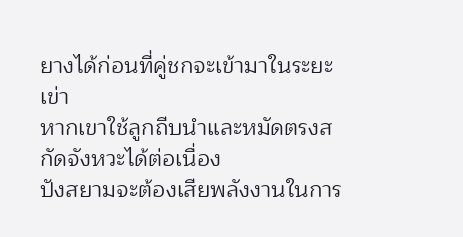ยางได้ก่อนที่คู่ชกจะเข้ามาในระยะเข่า
หากเขาใช้ลูกถีบนำและหมัดตรงสกัดจังหวะได้ต่อเนื่อง
ปังสยามจะต้องเสียพลังงานในการ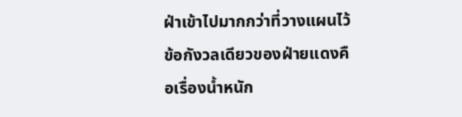ฝ่าเข้าไปมากกว่าที่วางแผนไว้
ข้อกังวลเดียวของฝ่ายแดงคือเรื่องน้ำหนัก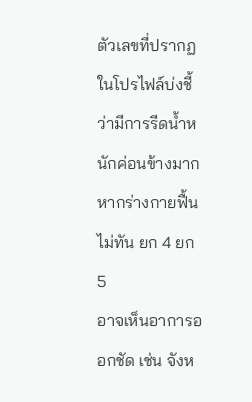ตัวเลขที่ปรากฏในโปรไฟล์บ่งชี้ว่ามีการรีดน้ำหนักค่อนข้างมาก หากร่างกายฟื้นไม่ทัน ยก 4 ยก 5
อาจเห็นอาการออกชัด เช่น จังห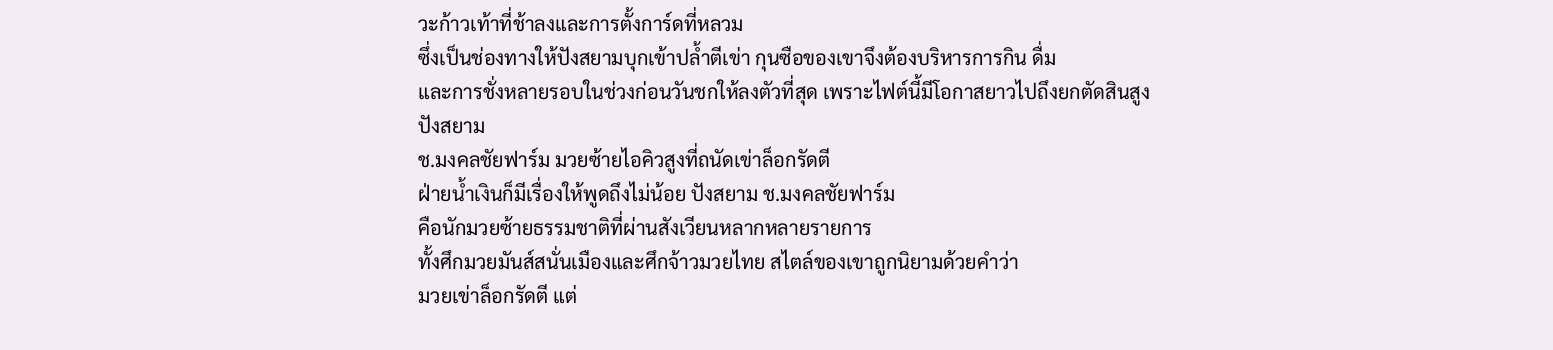วะก้าวเท้าที่ช้าลงและการตั้งการ์ดที่หลวม
ซึ่งเป็นช่องทางให้ปังสยามบุกเข้าปล้ำตีเข่า กุนซือของเขาจึงต้องบริหารการกิน ดื่ม
และการชั่งหลายรอบในช่วงก่อนวันชกให้ลงตัวที่สุด เพราะไฟต์นี้มีโอกาสยาวไปถึงยกตัดสินสูง
ปังสยาม
ช.มงคลชัยฟาร์ม มวยซ้ายไอคิวสูงที่ถนัดเข่าล็อกรัดตี
ฝ่ายน้ำเงินก็มีเรื่องให้พูดถึงไม่น้อย ปังสยาม ช.มงคลชัยฟาร์ม
คือนักมวยซ้ายธรรมชาติที่ผ่านสังเวียนหลากหลายรายการ
ทั้งศึกมวยมันส์สนั่นเมืองและศึกจ้าวมวยไทย สไตล์ของเขาถูกนิยามด้วยคำว่า
มวยเข่าล็อกรัดตี แต่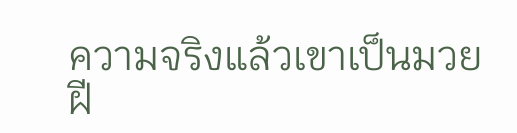ความจริงแล้วเขาเป็นมวยฝี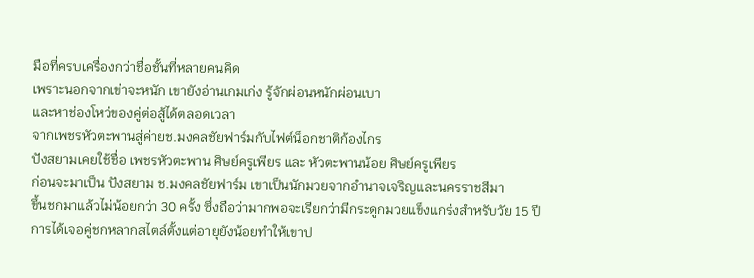มือที่ครบเครื่องกว่าชื่อชั้นที่หลายคนคิด
เพราะนอกจากเข่าจะหนัก เขายังอ่านเกมเก่ง รู้จักผ่อนหนักผ่อนเบา
และหาช่องโหว่ของคู่ต่อสู้ได้ตลอดเวลา
จากเพชรหัวตะพานสู่ค่ายช.มงคลชัยฟาร์มกับไฟต์น็อกชาติก้องไกร
ปังสยามเคยใช้ชื่อ เพชรหัวตะพาน ศิษย์ครูเพียร และ หัวตะพานน้อย ศิษย์ครูเพียร
ก่อนจะมาเป็น ปังสยาม ช.มงคลชัยฟาร์ม เขาเป็นนักมวยจากอำนาจเจริญและนครราชสีมา
ขึ้นชกมาแล้วไม่น้อยกว่า 30 ครั้ง ซึ่งถือว่ามากพอจะเรียกว่ามีกระดูกมวยแข็งแกร่งสำหรับวัย 15 ปี
การได้เจอคู่ชกหลากสไตล์ตั้งแต่อายุยังน้อยทำให้เขาป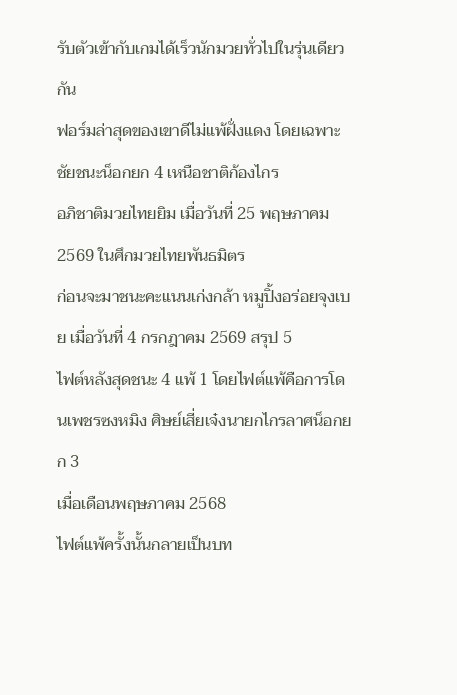รับตัวเข้ากับเกมได้เร็วนักมวยทั่วไปในรุ่นเดียวกัน
ฟอร์มล่าสุดของเขาดีไม่แพ้ฝั่งแดง โดยเฉพาะชัยชนะน็อกยก 4 เหนือชาติก้องไกร
อภิชาติมวยไทยยิม เมื่อวันที่ 25 พฤษภาคม 2569 ในศึกมวยไทยพันธมิตร
ก่อนจะมาชนะคะแนนเก่งกล้า หมูปิ้งอร่อยจุงเบย เมื่อวันที่ 4 กรกฎาคม 2569 สรุป 5
ไฟต์หลังสุดชนะ 4 แพ้ 1 โดยไฟต์แพ้คือการโดนเพชรซงหมิง ศิษย์เสี่ยเจ๋งนายกไกรลาศน็อกยก 3
เมื่อเดือนพฤษภาคม 2568
ไฟต์แพ้ครั้งนั้นกลายเป็นบท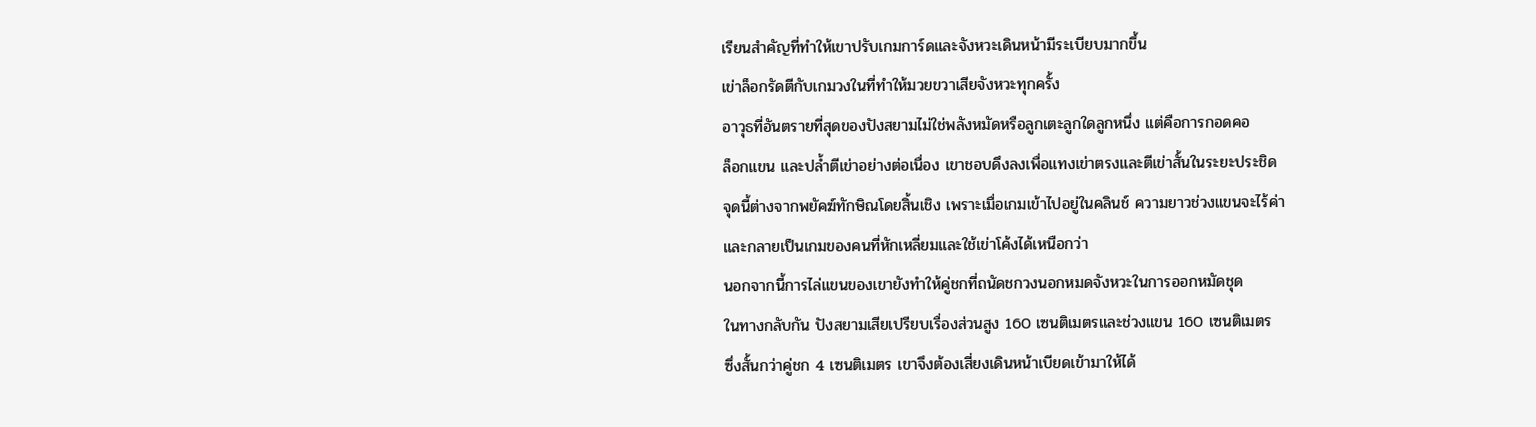เรียนสำคัญที่ทำให้เขาปรับเกมการ์ดและจังหวะเดินหน้ามีระเบียบมากขึ้น
เข่าล็อกรัดตีกับเกมวงในที่ทำให้มวยขวาเสียจังหวะทุกครั้ง
อาวุธที่อันตรายที่สุดของปังสยามไม่ใช่พลังหมัดหรือลูกเตะลูกใดลูกหนึ่ง แต่คือการกอดคอ
ล็อกแขน และปล้ำตีเข่าอย่างต่อเนื่อง เขาชอบดึงลงเพื่อแทงเข่าตรงและตีเข่าสั้นในระยะประชิด
จุดนี้ต่างจากพยัคฆ์ทักษิณโดยสิ้นเชิง เพราะเมื่อเกมเข้าไปอยู่ในคลินช์ ความยาวช่วงแขนจะไร้ค่า
และกลายเป็นเกมของคนที่หักเหลี่ยมและใช้เข่าโค้งได้เหนือกว่า
นอกจากนี้การไล่แขนของเขายังทำให้คู่ชกที่ถนัดชกวงนอกหมดจังหวะในการออกหมัดชุด
ในทางกลับกัน ปังสยามเสียเปรียบเรื่องส่วนสูง 160 เซนติเมตรและช่วงแขน 160 เซนติเมตร
ซึ่งสั้นกว่าคู่ชก 4 เซนติเมตร เขาจึงต้องเสี่ยงเดินหน้าเบียดเข้ามาให้ได้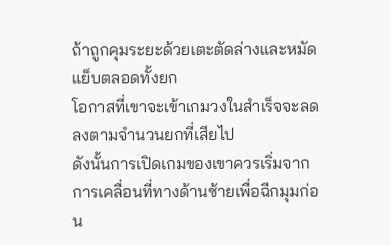ถ้าถูกคุมระยะด้วยเตะตัดล่างและหมัดแย็บตลอดทั้งยก
โอกาสที่เขาจะเข้าเกมวงในสำเร็จจะลดลงตามจำนวนยกที่เสียไป
ดังนั้นการเปิดเกมของเขาควรเริ่มจากการเคลื่อนที่ทางด้านซ้ายเพื่อฉีกมุมก่อน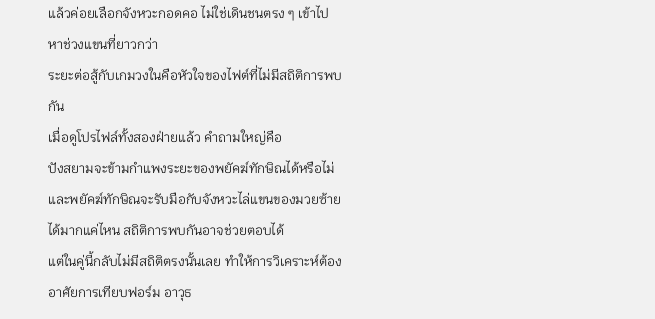แล้วค่อยเลือกจังหวะกอดคอ ไม่ใช่เดินชนตรง ๆ เข้าไปหาช่วงแขนที่ยาวกว่า
ระยะต่อสู้กับเกมวงในคือหัวใจของไฟต์ที่ไม่มีสถิติการพบกัน
เมื่อดูโปรไฟล์ทั้งสองฝ่ายแล้ว คำถามใหญ่คือ
ปังสยามจะข้ามกำแพงระยะของพยัคฆ์ทักษิณได้หรือไม่
และพยัคฆ์ทักษิณจะรับมือกับจังหวะไล่แขนของมวยซ้ายได้มากแค่ไหน สถิติการพบกันอาจช่วยตอบได้
แต่ในคู่นี้กลับไม่มีสถิติตรงนั้นเลย ทำให้การวิเคราะห์ต้องอาศัยการเทียบฟอร์ม อาวุธ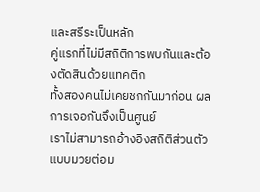และสรีระเป็นหลัก
คู่แรกที่ไม่มีสถิติการพบกันและต้องตัดสินด้วยแทคติก
ทั้งสองคนไม่เคยชกกันมาก่อน ผลการเจอกันจึงเป็นศูนย์
เราไม่สามารถอ้างอิงสถิติส่วนตัวแบบมวยต่อม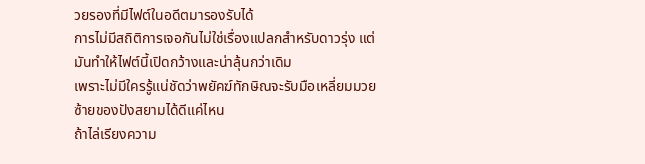วยรองที่มีไฟต์ในอดีตมารองรับได้
การไม่มีสถิติการเจอกันไม่ใช่เรื่องแปลกสำหรับดาวรุ่ง แต่มันทำให้ไฟต์นี้เปิดกว้างและน่าลุ้นกว่าเดิม
เพราะไม่มีใครรู้แน่ชัดว่าพยัคฆ์ทักษิณจะรับมือเหลี่ยมมวยซ้ายของปังสยามได้ดีแค่ไหน
ถ้าไล่เรียงความ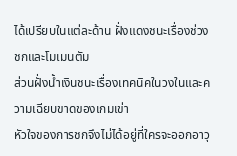ได้เปรียบในแต่ละด้าน ฝั่งแดงชนะเรื่องช่วงชกและโมเมนตัม
ส่วนฝั่งน้ำเงินชนะเรื่องเทคนิคในวงในและความเฉียบขาดของเกมเข่า
หัวใจของการชกจึงไม่ได้อยู่ที่ใครจะออกอาวุ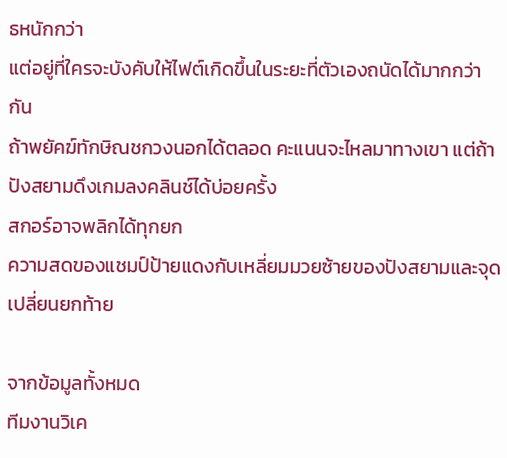ธหนักกว่า
แต่อยู่ที่ใครจะบังคับให้ไฟต์เกิดขึ้นในระยะที่ตัวเองถนัดได้มากกว่ากัน
ถ้าพยัคฆ์ทักษิณชกวงนอกได้ตลอด คะแนนจะไหลมาทางเขา แต่ถ้าปังสยามดึงเกมลงคลินช์ได้บ่อยครั้ง
สกอร์อาจพลิกได้ทุกยก
ความสดของแชมป์ป้ายแดงกับเหลี่ยมมวยซ้ายของปังสยามและจุดเปลี่ยนยกท้าย

จากข้อมูลทั้งหมด
ทีมงานวิเค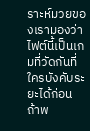ราะห์มวยของเรามองว่าไฟต์นี้เป็นเกมที่วัดกันที่ใครบังคับระยะได้ก่อน
ถ้าพ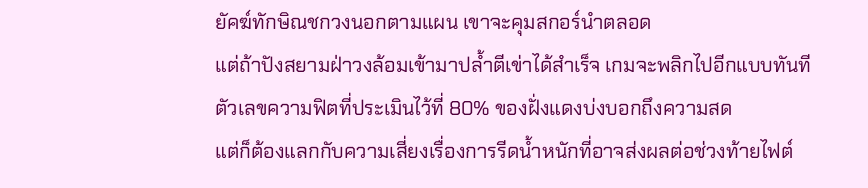ยัคฆ์ทักษิณชกวงนอกตามแผน เขาจะคุมสกอร์นำตลอด
แต่ถ้าปังสยามฝ่าวงล้อมเข้ามาปล้ำตีเข่าได้สำเร็จ เกมจะพลิกไปอีกแบบทันที
ตัวเลขความฟิตที่ประเมินไว้ที่ 80% ของฝั่งแดงบ่งบอกถึงความสด
แต่ก็ต้องแลกกับความเสี่ยงเรื่องการรีดน้ำหนักที่อาจส่งผลต่อช่วงท้ายไฟต์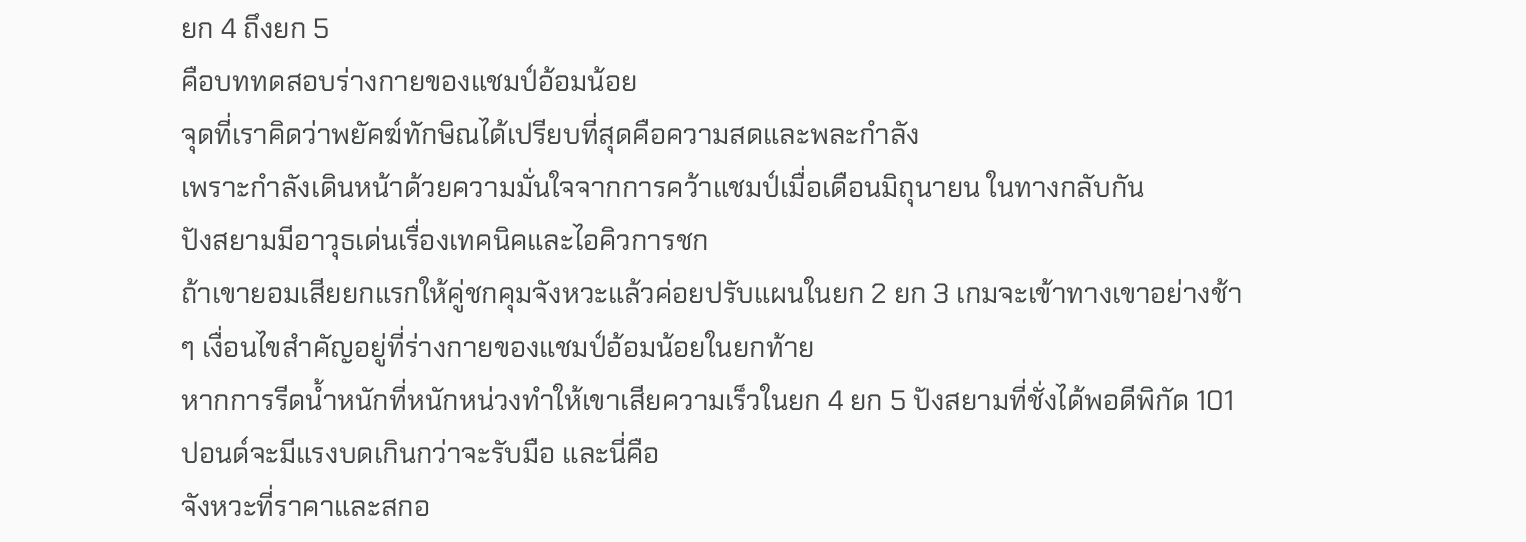ยก 4 ถึงยก 5
คือบททดสอบร่างกายของแชมป์อ้อมน้อย
จุดที่เราคิดว่าพยัคฆ์ทักษิณได้เปรียบที่สุดคือความสดและพละกำลัง
เพราะกำลังเดินหน้าด้วยความมั่นใจจากการคว้าแชมป์เมื่อเดือนมิถุนายน ในทางกลับกัน
ปังสยามมีอาวุธเด่นเรื่องเทคนิคและไอคิวการชก
ถ้าเขายอมเสียยกแรกให้คู่ชกคุมจังหวะแล้วค่อยปรับแผนในยก 2 ยก 3 เกมจะเข้าทางเขาอย่างช้า
ๆ เงื่อนไขสำคัญอยู่ที่ร่างกายของแชมป์อ้อมน้อยในยกท้าย
หากการรีดน้ำหนักที่หนักหน่วงทำให้เขาเสียความเร็วในยก 4 ยก 5 ปังสยามที่ชั่งได้พอดีพิกัด 101
ปอนด์จะมีแรงบดเกินกว่าจะรับมือ และนี่คือ
จังหวะที่ราคาและสกอ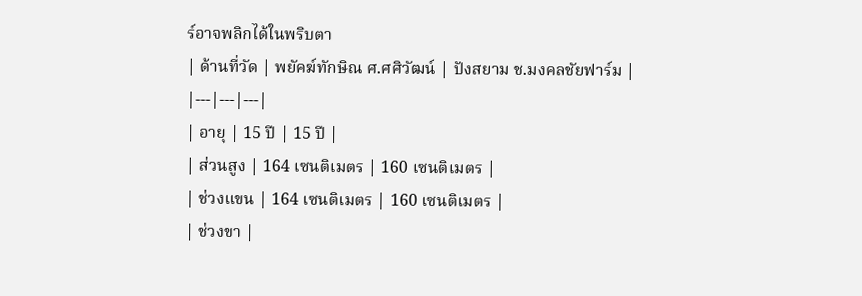ร์อาจพลิกได้ในพริบตา
| ด้านที่วัด | พยัคฆ์ทักษิณ ศ.ศศิวัฒน์ | ปังสยาม ช.มงคลชัยฟาร์ม |
|---|---|---|
| อายุ | 15 ปี | 15 ปี |
| ส่วนสูง | 164 เซนติเมตร | 160 เซนติเมตร |
| ช่วงแขน | 164 เซนติเมตร | 160 เซนติเมตร |
| ช่วงขา |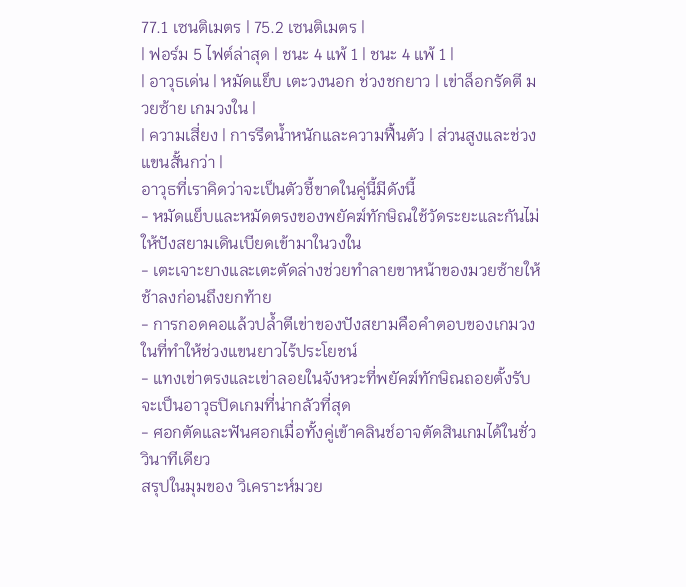77.1 เซนติเมตร | 75.2 เซนติเมตร |
| ฟอร์ม 5 ไฟต์ล่าสุด | ชนะ 4 แพ้ 1 | ชนะ 4 แพ้ 1 |
| อาวุธเด่น | หมัดแย็บ เตะวงนอก ช่วงชกยาว | เข่าล็อกรัดตี มวยซ้าย เกมวงใน |
| ความเสี่ยง | การรีดน้ำหนักและความฟื้นตัว | ส่วนสูงและช่วงแขนสั้นกว่า |
อาวุธที่เราคิดว่าจะเป็นตัวชี้ขาดในคู่นี้มีดังนี้
- หมัดแย็บและหมัดตรงของพยัคฆ์ทักษิณใช้วัดระยะและกันไม่ให้ปังสยามเดินเบียดเข้ามาในวงใน
- เตะเจาะยางและเตะตัดล่างช่วยทำลายขาหน้าของมวยซ้ายให้ช้าลงก่อนถึงยกท้าย
- การกอดคอแล้วปล้ำตีเข่าของปังสยามคือคำตอบของเกมวงในที่ทำให้ช่วงแขนยาวไร้ประโยชน์
- แทงเข่าตรงและเข่าลอยในจังหวะที่พยัคฆ์ทักษิณถอยตั้งรับจะเป็นอาวุธปิดเกมที่น่ากลัวที่สุด
- ศอกตัดและฟันศอกเมื่อทั้งคู่เข้าคลินช์อาจตัดสินเกมได้ในชั่ววินาทีเดียว
สรุปในมุมของ วิเคราะห์มวย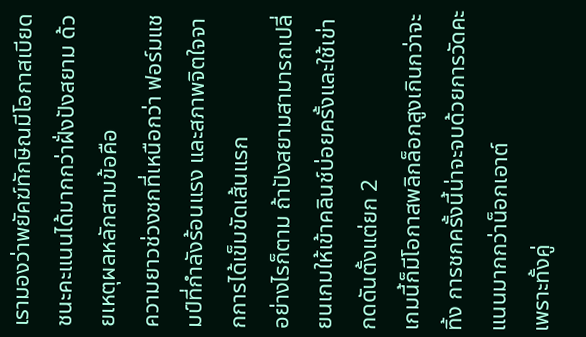เรามองว่าพยัคฆ์ทักษิณมีโอกาสเบียดชนะคะแนนได้มากกว่าฝั่งปังสยาม ด้วยเหตุผลหลักสามข้อคือ
ความยาวช่วงชกที่เหนือกว่า ฟอร์มแชมป์ที่กำลังร้อนแรง และสภาพจิตใจจากการได้เข็มขัดเส้นแรก
อย่างไรก็ตาม ถ้าปังสยามสามารถเปลี่ยนเกมให้เข้าคลินช์บ่อยครั้งและใช้เข่ากดดันตั้งแต่ยก 2
เกมนี้ก็มีโอกาสพลิกล็อกสูงเกินกว่าจะทิ้ง การชกครั้งนี้น่าจะจบด้วยการวัดคะแนนมากกว่าน็อกเอาต์
เพราะทั้งคู่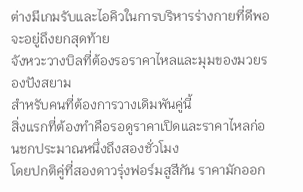ต่างมีเกมรับและไอคิวในการบริหารร่างกายที่ดีพอจะอยู่ถึงยกสุดท้าย
จังหวะวางบิลที่ต้องรอราคาไหลและมุมของมวยรองปังสยาม
สำหรับคนที่ต้องการวางเดิมพันคู่นี้
สิ่งแรกที่ต้องทำคือรอดูราคาเปิดและราคาไหลก่อนชกประมาณหนึ่งถึงสองชั่วโมง
โดยปกติคู่ที่สองดาวรุ่งฟอร์มสูสีกัน ราคามักออก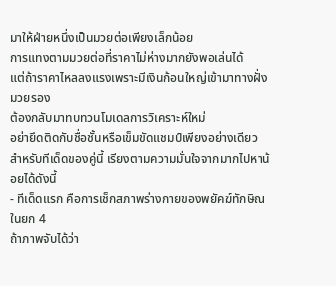มาให้ฝ่ายหนึ่งเป็นมวยต่อเพียงเล็กน้อย
การแทงตามมวยต่อที่ราคาไม่ห่างมากยังพอเล่นได้
แต่ถ้าราคาไหลลงแรงเพราะมีเงินก้อนใหญ่เข้ามาทางฝั่งมวยรอง
ต้องกลับมาทบทวนโมเดลการวิเคราะห์ใหม่
อย่ายึดติดกับชื่อชั้นหรือเข็มขัดแชมป์เพียงอย่างเดียว
สำหรับทีเด็ดของคู่นี้ เรียงตามความมั่นใจจากมากไปหาน้อยได้ดังนี้
- ทีเด็ดแรก คือการเช็กสภาพร่างกายของพยัคฆ์ทักษิณในยก 4
ถ้าภาพจับได้ว่า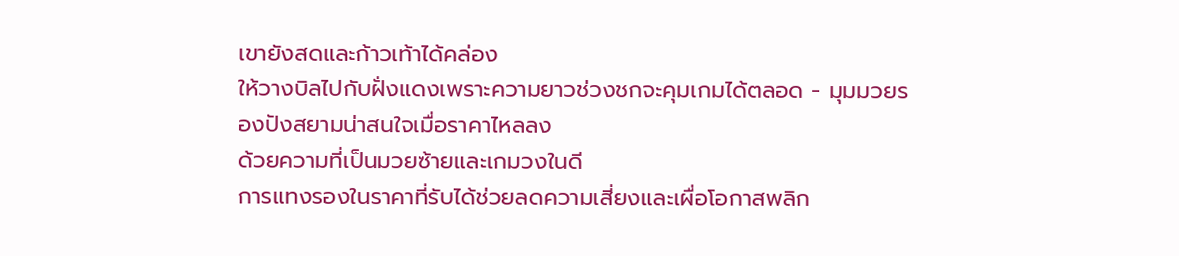เขายังสดและก้าวเท้าได้คล่อง
ให้วางบิลไปกับฝั่งแดงเพราะความยาวช่วงชกจะคุมเกมได้ตลอด - มุมมวยรองปังสยามน่าสนใจเมื่อราคาไหลลง
ด้วยความที่เป็นมวยซ้ายและเกมวงในดี
การแทงรองในราคาที่รับได้ช่วยลดความเสี่ยงและเผื่อโอกาสพลิก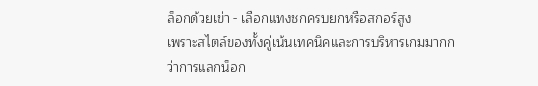ล็อกด้วยเข่า - เลือกแทงชกครบยกหรือสกอร์สูง
เพราะสไตล์ของทั้งคู่เน้นเทคนิคและการบริหารเกมมากกว่าการแลกน็อก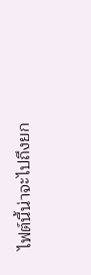ไฟต์นี้น่าจะไปถึงยก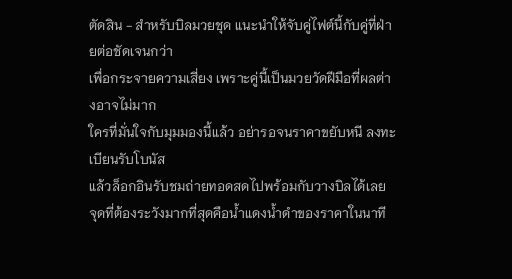ตัดสิน - สำหรับบิลมวยชุด แนะนำให้จับคู่ไฟต์นี้กับคู่ที่ฝ่ายต่อชัดเจนกว่า
เพื่อกระจายความเสี่ยง เพราะคู่นี้เป็นมวยวัดฝีมือที่ผลต่างอาจไม่มาก
ใครที่มั่นใจกับมุมมองนี้แล้ว อย่ารอจนราคาขยับหนี ลงทะเบียนรับโบนัส
แล้วล็อกอินรับชมถ่ายทอดสดไปพร้อมกับวางบิลได้เลย
จุดที่ต้องระวังมากที่สุดคือน้ำแดงน้ำดำของราคาในนาที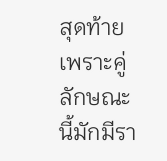สุดท้าย
เพราะคู่ลักษณะนี้มักมีรา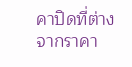คาปิดที่ต่างจากราคา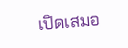เปิดเสมอ